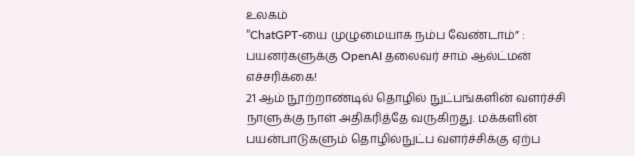உலகம்
”ChatGPT-யை முழுமையாக நம்ப வேண்டாம்” : பயனர்களுக்கு OpenAI தலைவர் சாம் ஆல்ட்மன் எச்சரிக்கை!
21 ஆம் நூற்றாண்டில் தொழில் நுட்பங்களின் வளர்ச்சி நாளுக்கு நாள் அதிகரித்தே வருகிறது. மக்களின் பயன்பாடுகளும் தொழில்நுட்ப வளர்ச்சிக்கு ஏற்ப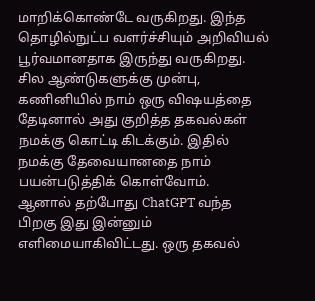மாறிக்கொண்டே வருகிறது. இந்த தொழில்நுட்ப வளர்ச்சியும் அறிவியல் பூர்வமானதாக இருந்து வருகிறது.
சில ஆண்டுகளுக்கு முன்பு, கணினியில் நாம் ஒரு விஷயத்தை தேடினால் அது குறித்த தகவல்கள் நமக்கு கொட்டி கிடக்கும். இதில் நமக்கு தேவையானதை நாம் பயன்படுத்திக் கொள்வோம்.
ஆனால் தற்போது ChatGPT வந்த பிறகு இது இன்னும் எளிமையாகிவிட்டது. ஒரு தகவல்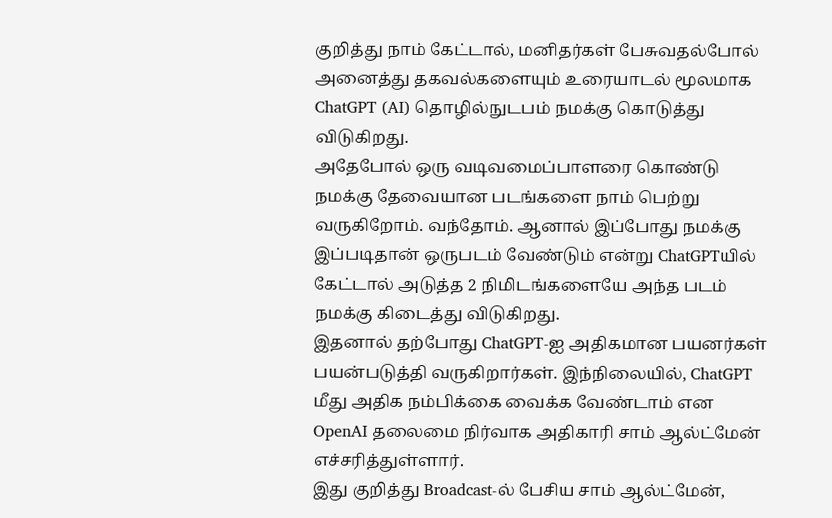குறித்து நாம் கேட்டால், மனிதர்கள் பேசுவதல்போல் அனைத்து தகவல்களையும் உரையாடல் மூலமாக ChatGPT (AI) தொழில்நுடபம் நமக்கு கொடுத்து விடுகிறது.
அதேபோல் ஒரு வடிவமைப்பாளரை கொண்டு நமக்கு தேவையான படங்களை நாம் பெற்று வருகிறோம். வந்தோம். ஆனால் இப்போது நமக்கு இப்படிதான் ஒருபடம் வேண்டும் என்று ChatGPTயில் கேட்டால் அடுத்த 2 நிமிடங்களையே அந்த படம் நமக்கு கிடைத்து விடுகிறது.
இதனால் தற்போது ChatGPT-ஐ அதிகமான பயனர்கள் பயன்படுத்தி வருகிறார்கள். இந்நிலையில், ChatGPT மீது அதிக நம்பிக்கை வைக்க வேண்டாம் என OpenAI தலைமை நிர்வாக அதிகாரி சாம் ஆல்ட்மேன் எச்சரித்துள்ளார்.
இது குறித்து Broadcast-ல் பேசிய சாம் ஆல்ட்மேன்,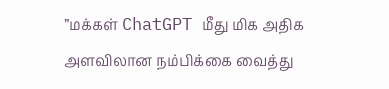”மக்கள் ChatGPT மீது மிக அதிக அளவிலான நம்பிக்கை வைத்து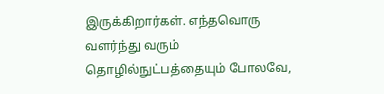இருக்கிறார்கள். எந்தவொரு வளர்ந்து வரும் தொழில்நுட்பத்தையும் போலவே,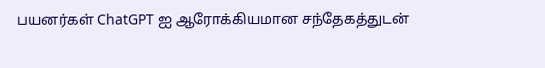பயனர்கள் ChatGPT ஐ ஆரோக்கியமான சந்தேகத்துடன்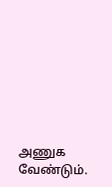அணுக வேண்டும்.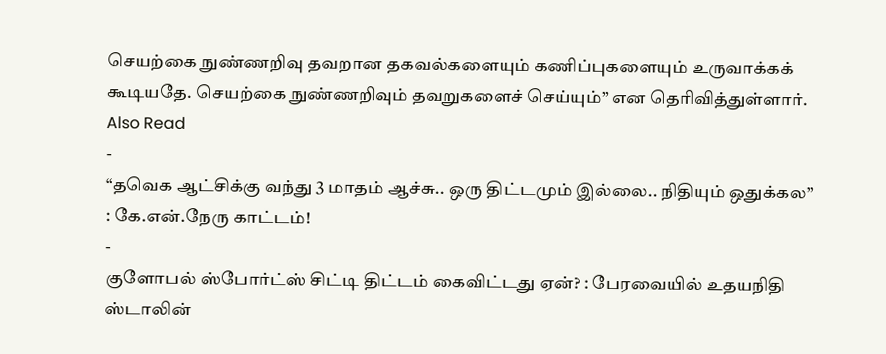செயற்கை நுண்ணறிவு தவறான தகவல்களையும் கணிப்புகளையும் உருவாக்கக் கூடியதே. செயற்கை நுண்ணறிவும் தவறுகளைச் செய்யும்” என தெரிவித்துள்ளார்.
Also Read
-
“தவெக ஆட்சிக்கு வந்து 3 மாதம் ஆச்சு.. ஒரு திட்டமும் இல்லை.. நிதியும் ஒதுக்கல” : கே.என்.நேரு காட்டம்!
-
குளோபல் ஸ்போர்ட்ஸ் சிட்டி திட்டம் கைவிட்டது ஏன்? : பேரவையில் உதயநிதி ஸ்டாலின்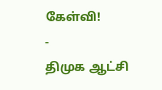கேள்வி!
-
திமுக ஆட்சி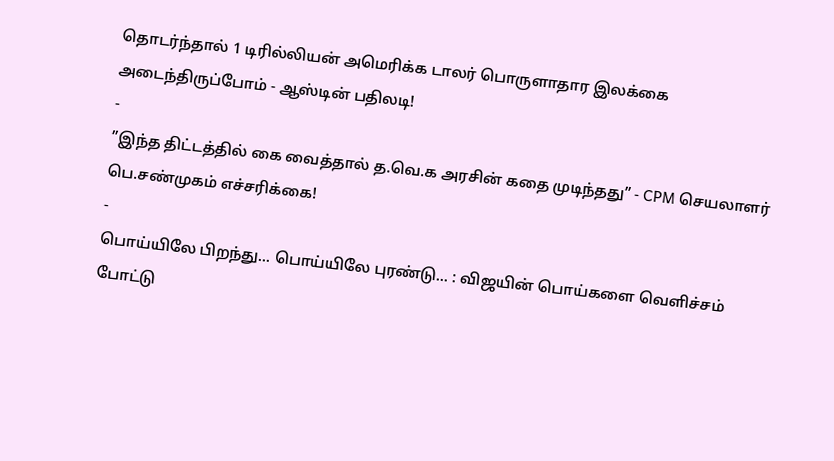தொடர்ந்தால் 1 டிரில்லியன் அமெரிக்க டாலர் பொருளாதார இலக்கை அடைந்திருப்போம் - ஆஸ்டின் பதிலடி!
-
”இந்த திட்டத்தில் கை வைத்தால் த.வெ.க அரசின் கதை முடிந்தது” - CPM செயலாளர் பெ.சண்முகம் எச்சரிக்கை!
-
பொய்யிலே பிறந்து... பொய்யிலே புரண்டு... : விஜயின் பொய்களை வெளிச்சம் போட்டு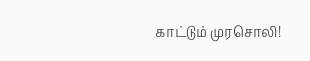காட்டும் முரசொலி!